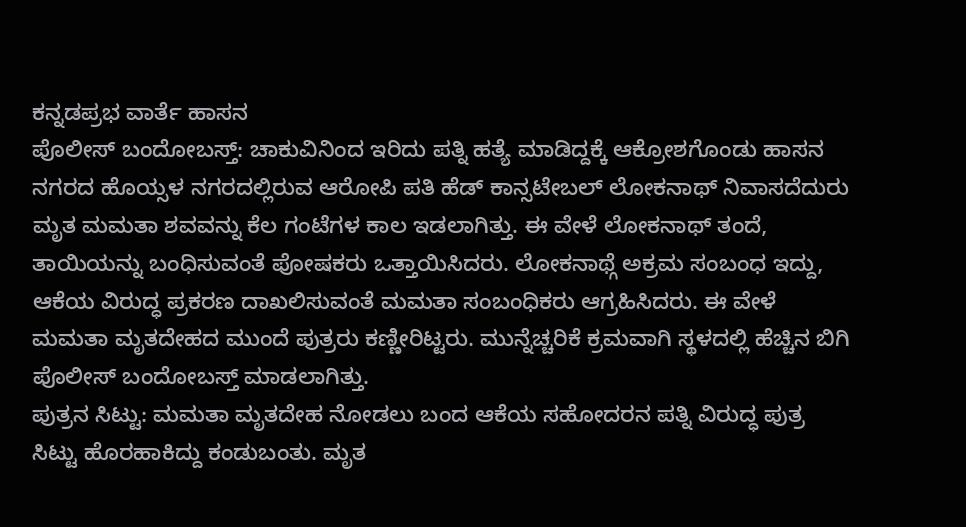ಕನ್ನಡಪ್ರಭ ವಾರ್ತೆ ಹಾಸನ
ಪೊಲೀಸ್ ಬಂದೋಬಸ್ತ್: ಚಾಕುವಿನಿಂದ ಇರಿದು ಪತ್ನಿ ಹತ್ಯೆ ಮಾಡಿದ್ದಕ್ಕೆ ಆಕ್ರೋಶಗೊಂಡು ಹಾಸನ ನಗರದ ಹೊಯ್ಸಳ ನಗರದಲ್ಲಿರುವ ಆರೋಪಿ ಪತಿ ಹೆಡ್ ಕಾನ್ಸಟೇಬಲ್ ಲೋಕನಾಥ್ ನಿವಾಸದೆದುರು ಮೃತ ಮಮತಾ ಶವವನ್ನು ಕೆಲ ಗಂಟೆಗಳ ಕಾಲ ಇಡಲಾಗಿತ್ತು. ಈ ವೇಳೆ ಲೋಕನಾಥ್ ತಂದೆ, ತಾಯಿಯನ್ನು ಬಂಧಿಸುವಂತೆ ಪೋಷಕರು ಒತ್ತಾಯಿಸಿದರು. ಲೋಕನಾಥ್ಗೆ ಅಕ್ರಮ ಸಂಬಂಧ ಇದ್ದು, ಆಕೆಯ ವಿರುದ್ಧ ಪ್ರಕರಣ ದಾಖಲಿಸುವಂತೆ ಮಮತಾ ಸಂಬಂಧಿಕರು ಆಗ್ರಹಿಸಿದರು. ಈ ವೇಳೆ ಮಮತಾ ಮೃತದೇಹದ ಮುಂದೆ ಪುತ್ರರು ಕಣ್ಣೀರಿಟ್ಟರು. ಮುನ್ನೆಚ್ಚರಿಕೆ ಕ್ರಮವಾಗಿ ಸ್ಥಳದಲ್ಲಿ ಹೆಚ್ಚಿನ ಬಿಗಿ ಪೊಲೀಸ್ ಬಂದೋಬಸ್ತ್ ಮಾಡಲಾಗಿತ್ತು.
ಪುತ್ರನ ಸಿಟ್ಟು: ಮಮತಾ ಮೃತದೇಹ ನೋಡಲು ಬಂದ ಆಕೆಯ ಸಹೋದರನ ಪತ್ನಿ ವಿರುದ್ಧ ಪುತ್ರ ಸಿಟ್ಟು ಹೊರಹಾಕಿದ್ದು ಕಂಡುಬಂತು. ಮೃತ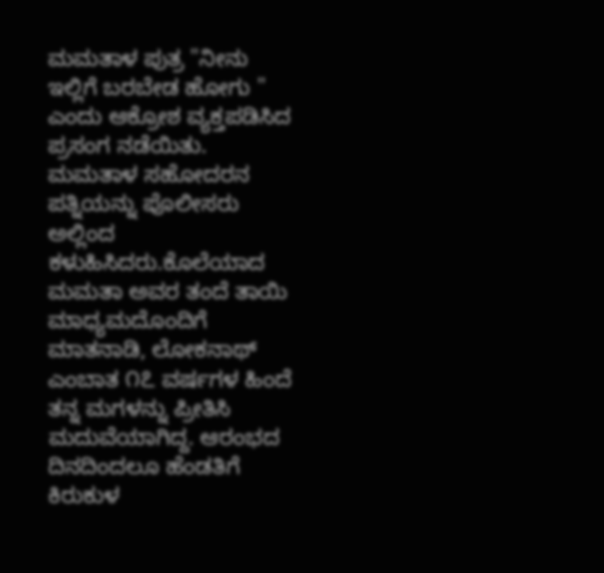ಮಮತಾಳ ಪುತ್ರ "ನೀನು ಇಲ್ಲಿಗೆ ಬರಬೇಡ ಹೋಗು " ಎಂದು ಆಕ್ರೋಶ ವ್ಯಕ್ತಪಡಿಸಿದ ಪ್ರಸಂಗ ನಡೆಯಿತು. ಮಮತಾಳ ಸಹೋದರನ ಪತ್ನಿಯನ್ನು ಪೊಲೀಸರು ಅಲ್ಲಿಂದ ಕಳುಹಿಸಿದರು.ಕೊಲೆಯಾದ ಮಮತಾ ಅವರ ತಂದೆ ತಾಯಿ ಮಾಧ್ಯಮದೊಂದಿಗೆ ಮಾತನಾಡಿ, ಲೋಕನಾಥ್ ಎಂಬಾತ ೧೭ ವರ್ಷಗಳ ಹಿಂದೆ ತನ್ನ ಮಗಳನ್ನು ಪ್ರೀತಿಸಿ ಮದುವೆಯಾಗಿದ್ದ. ಆರಂಭದ ದಿನದಿಂದಲೂ ಹೆಂಡತಿಗೆ ಕಿರುಕುಳ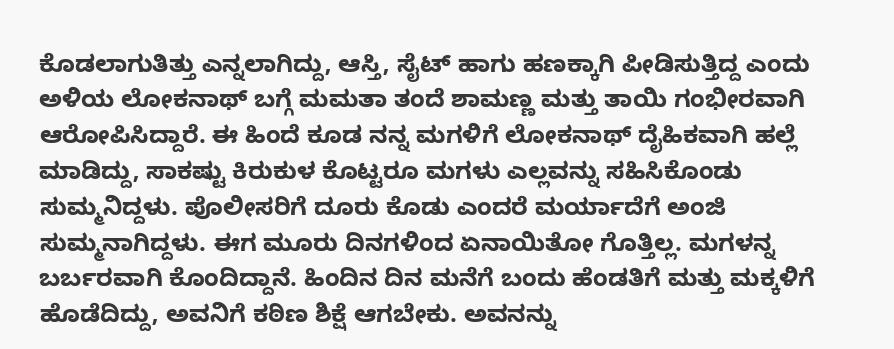ಕೊಡಲಾಗುತಿತ್ತು ಎನ್ನಲಾಗಿದ್ದು, ಆಸ್ತಿ, ಸೈಟ್ ಹಾಗು ಹಣಕ್ಕಾಗಿ ಪೀಡಿಸುತ್ತಿದ್ದ ಎಂದು ಅಳಿಯ ಲೋಕನಾಥ್ ಬಗ್ಗೆ ಮಮತಾ ತಂದೆ ಶಾಮಣ್ಣ ಮತ್ತು ತಾಯಿ ಗಂಭೀರವಾಗಿ ಆರೋಪಿಸಿದ್ದಾರೆ. ಈ ಹಿಂದೆ ಕೂಡ ನನ್ನ ಮಗಳಿಗೆ ಲೋಕನಾಥ್ ದೈಹಿಕವಾಗಿ ಹಲ್ಲೆ ಮಾಡಿದ್ದು, ಸಾಕಷ್ಟು ಕಿರುಕುಳ ಕೊಟ್ಟರೂ ಮಗಳು ಎಲ್ಲವನ್ನು ಸಹಿಸಿಕೊಂಡು ಸುಮ್ಮನಿದ್ದಳು. ಪೊಲೀಸರಿಗೆ ದೂರು ಕೊಡು ಎಂದರೆ ಮರ್ಯಾದೆಗೆ ಅಂಜಿ ಸುಮ್ಮನಾಗಿದ್ದಳು. ಈಗ ಮೂರು ದಿನಗಳಿಂದ ಏನಾಯಿತೋ ಗೊತ್ತಿಲ್ಲ. ಮಗಳನ್ನ ಬರ್ಬರವಾಗಿ ಕೊಂದಿದ್ದಾನೆ. ಹಿಂದಿನ ದಿನ ಮನೆಗೆ ಬಂದು ಹೆಂಡತಿಗೆ ಮತ್ತು ಮಕ್ಕಳಿಗೆ ಹೊಡೆದಿದ್ದು, ಅವನಿಗೆ ಕಠಿಣ ಶಿಕ್ಷೆ ಆಗಬೇಕು. ಅವನನ್ನು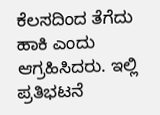ಕೆಲಸದಿಂದ ತೆಗೆದು ಹಾಕಿ ಎಂದು ಆಗ್ರಹಿಸಿದರು. ಇಲ್ಲಿ ಪ್ರತಿಭಟನೆ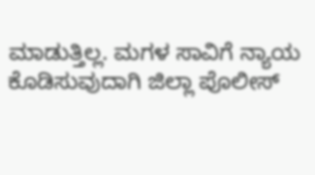ಮಾಡುತ್ತಿಲ್ಲ. ಮಗಳ ಸಾವಿಗೆ ನ್ಯಾಯ ಕೊಡಿಸುವುದಾಗಿ ಜಿಲ್ಲಾ ಪೊಲೀಸ್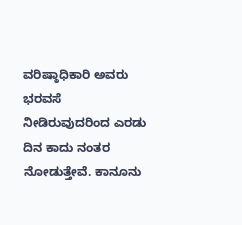ವರಿಷ್ಠಾಧಿಕಾರಿ ಅವರು ಭರವಸೆ ನೀಡಿರುವುದರಿಂದ ಎರಡು ದಿನ ಕಾದು ನಂತರ ನೋಡುತ್ತೇವೆ. ಕಾನೂನು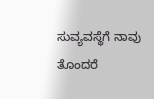ಸುವ್ಯವಸ್ಥೆಗೆ ನಾವು ತೊಂದರೆ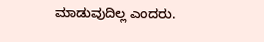ಮಾಡುವುದಿಲ್ಲ ಎಂದರು.